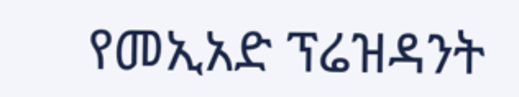የመኢአድ ፕሬዝዳንት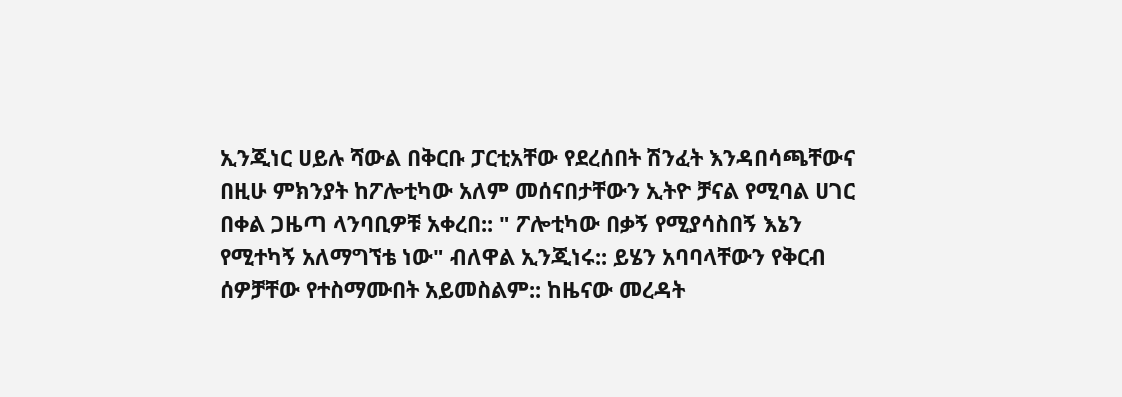ኢንጂነር ሀይሉ ሻውል በቅርቡ ፓርቲአቸው የደረሰበት ሽንፈት እንዳበሳጫቸውና በዚሁ ምክንያት ከፖሎቲካው አለም መሰናበታቸውን ኢትዮ ቻናል የሚባል ሀገር በቀል ጋዜጣ ላንባቢዎቹ አቀረበ:: " ፖሎቲካው በቃኝ የሚያሳስበኝ እኔን የሚተካኝ አለማግኘቴ ነው" ብለዋል ኢንጂነሩ:: ይሄን አባባላቸውን የቅርብ ሰዎቻቸው የተስማሙበት አይመስልም:: ከዜናው መረዳት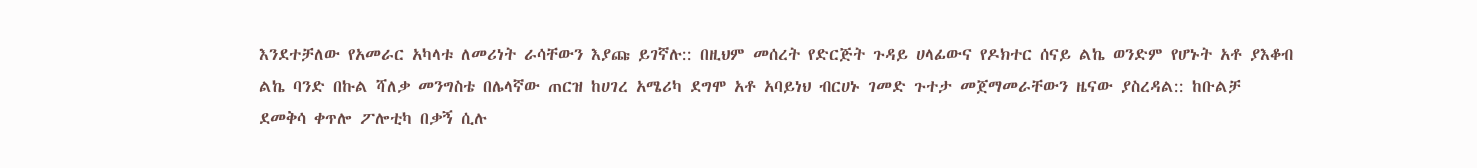እንደተቻለው የአመራር አካላቱ ለመሪነት ራሳቸውን እያጩ ይገኛሉ:: በዚህም መሰረት የድርጅት ጉዳይ ሀላፊውና የዶክተር ሰናይ ልኬ ወንድም የሆኑት አቶ ያእቆብ ልኬ ባንድ በኩል ሻለቃ መንግስቴ በሌላኛው ጠርዝ ከሀገረ አሜሪካ ደግሞ አቶ አባይነህ ብርሀኑ ገመድ ጉተታ መጀማመራቸውን ዜናው ያስረዳል:: ከቡልቻ ደመቅሳ ቀጥሎ ፖሎቲካ በቃኝ ሲሉ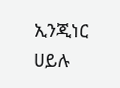ኢንጂነር ሀይሉ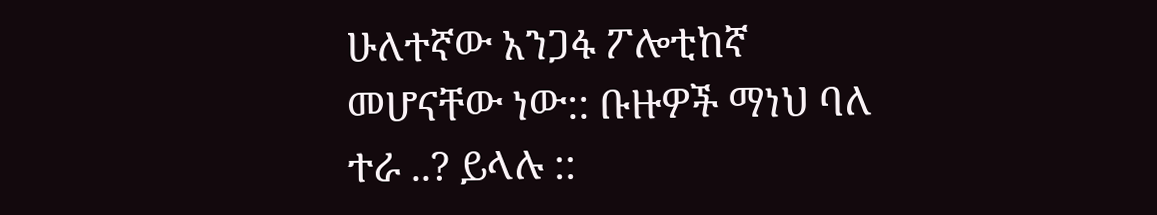ሁለተኛው አንጋፋ ፖሎቲከኛ መሆናቸው ነው:: ቡዙዎች ማነህ ባለ ተራ ..? ይላሉ ::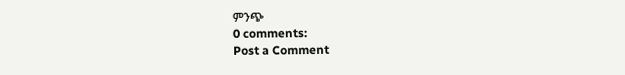ምንጭ
0 comments:
Post a Comment